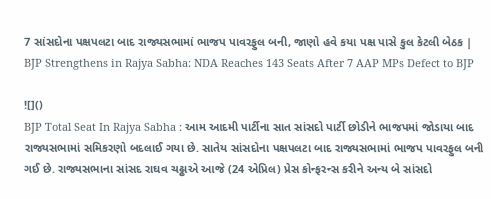7 સાંસદોના પક્ષપલટા બાદ રાજ્યસભામાં ભાજપ પાવરફુલ બની, જાણો હવે કયા પક્ષ પાસે કુલ કેટલી બેઠક | BJP Strengthens in Rajya Sabha: NDA Reaches 143 Seats After 7 AAP MPs Defect to BJP

![]()
BJP Total Seat In Rajya Sabha : આમ આદમી પાર્ટીના સાત સાંસદો પાર્ટી છોડીને ભાજપમાં જોડાયા બાદ રાજ્યસભામાં સમિકરણો બદલાઈ ગયા છે. સાતેય સાંસદોના પક્ષપલટા બાદ રાજ્યસભામાં ભાજપ પાવરફુલ બની ગઈ છે. રાજ્યસભાના સાંસદ રાઘવ ચઢ્ઢાએ આજે (24 એપ્રિલ) પ્રેસ કોન્ફરન્સ કરીને અન્ય બે સાંસદો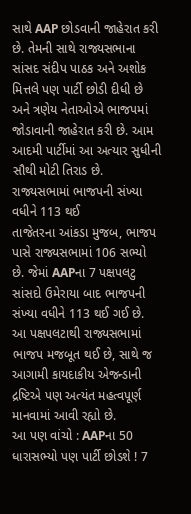સાથે AAP છોડવાની જાહેરાત કરી છે. તેમની સાથે રાજ્યસભાના સાંસદ સંદીપ પાઠક અને અશોક મિત્તલે પણ પાર્ટી છોડી દીધી છે અને ત્રણેય નેતાઓએ ભાજપમાં જોડાવાની જાહેરાત કરી છે. આમ આદમી પાર્ટીમાં આ અત્યાર સુધીની સૌથી મોટી તિરાડ છે.
રાજ્યસભામાં ભાજપની સંખ્યા વધીને 113 થઈ
તાજેતરના આંકડા મુજબ, ભાજપ પાસે રાજ્યસભામાં 106 સભ્યો છે. જેમાં AAPના 7 પક્ષપલટુ સાંસદો ઉમેરાયા બાદ ભાજપની સંખ્યા વધીને 113 થઈ ગઈ છે. આ પક્ષપલટાથી રાજ્યસભામાં ભાજપ મજબૂત થઈ છે, સાથે જ આગામી કાયદાકીય એજન્ડાની દ્રષ્ટિએ પણ અત્યંત મહત્વપૂર્ણ માનવામાં આવી રહ્યો છે.
આ પણ વાંચો : AAPના 50 ધારાસભ્યો પણ પાર્ટી છોડશે ! 7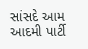સાંસદે આમ આદમી પાર્ટી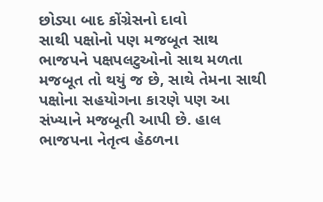છોડ્યા બાદ કોંગ્રેસનો દાવો
સાથી પક્ષોનો પણ મજબૂત સાથ
ભાજપને પક્ષપલટુઓનો સાથ મળતા મજબૂત તો થયું જ છે, સાથે તેમના સાથી પક્ષોના સહયોગના કારણે પણ આ સંખ્યાને મજબૂતી આપી છે. હાલ ભાજપના નેતૃત્વ હેઠળના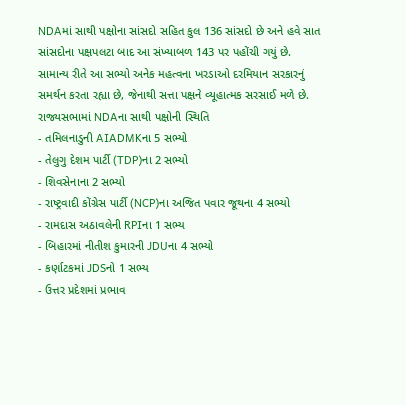NDAમાં સાથી પક્ષોના સાંસદો સહિત કુલ 136 સાંસદો છે અને હવે સાત સાંસદોના પક્ષપલટા બાદ આ સંખ્યાબળ 143 પર પહોંચી ગયું છે. સામાન્ય રીતે આ સભ્યો અનેક મહત્વના ખરડાઓ દરમિયાન સરકારનું સમર્થન કરતા રહ્યા છે, જેનાથી સત્તા પક્ષને વ્યૂહાત્મક સરસાઈ મળે છે.
રાજ્યસભામાં NDAના સાથી પક્ષોની સ્થિતિ
- તમિલનાડુની AIADMKના 5 સભ્યો
- તેલુગુ દેશમ પાર્ટી (TDP)ના 2 સભ્યો
- શિવસેનાના 2 સભ્યો
- રાષ્ટ્રવાદી કોંગ્રેસ પાર્ટી (NCP)ના અજિત પવાર જૂથના 4 સભ્યો
- રામદાસ અઠાવલેની RPIના 1 સભ્ય
- બિહારમાં નીતીશ કુમારની JDUના 4 સભ્યો
- કર્ણાટકમાં JDSનો 1 સભ્ય
- ઉત્તર પ્રદેશમાં પ્રભાવ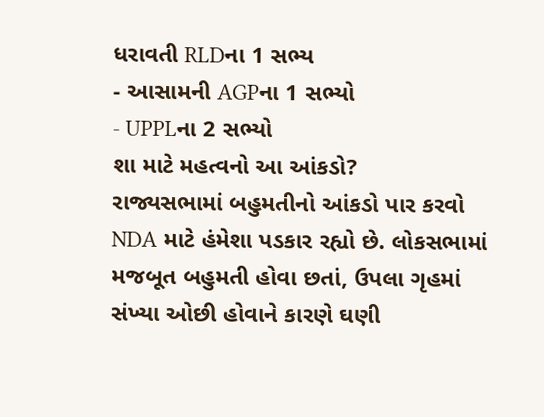ધરાવતી RLDના 1 સભ્ય
- આસામની AGPના 1 સભ્યો
- UPPLના 2 સભ્યો
શા માટે મહત્વનો આ આંકડો?
રાજ્યસભામાં બહુમતીનો આંકડો પાર કરવો NDA માટે હંમેશા પડકાર રહ્યો છે. લોકસભામાં મજબૂત બહુમતી હોવા છતાં, ઉપલા ગૃહમાં સંખ્યા ઓછી હોવાને કારણે ઘણી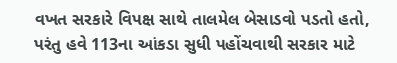વખત સરકારે વિપક્ષ સાથે તાલમેલ બેસાડવો પડતો હતો, પરંતુ હવે 113ના આંકડા સુધી પહોંચવાથી સરકાર માટે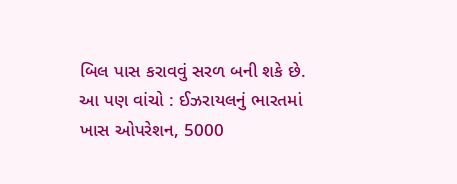બિલ પાસ કરાવવું સરળ બની શકે છે.
આ પણ વાંચો : ઈઝરાયલનું ભારતમાં ખાસ ઓપરેશન, 5000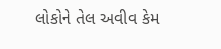લોકોને તેલ અવીવ કેમ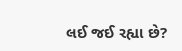લઈ જઈ રહ્યા છે?